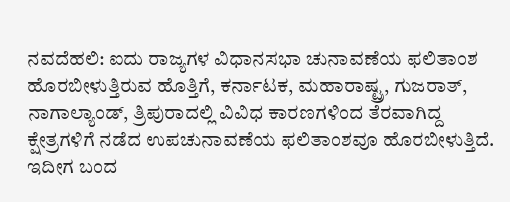ನವದೆಹಲಿ: ಐದು ರಾಜ್ಯಗಳ ವಿಧಾನಸಭಾ ಚುನಾವಣೆಯ ಫಲಿತಾಂಶ ಹೊರಬೀಳುತ್ತಿರುವ ಹೊತ್ತಿಗೆ, ಕರ್ನಾಟಕ, ಮಹಾರಾಷ್ಟ್ರ, ಗುಜರಾತ್, ನಾಗಾಲ್ಯಾಂಡ್, ತ್ರಿಪುರಾದಲ್ಲಿ ವಿವಿಧ ಕಾರಣಗಳಿಂದ ತೆರವಾಗಿದ್ದ ಕ್ಷೇತ್ರಗಳಿಗೆ ನಡೆದ ಉಪಚುನಾವಣೆಯ ಫಲಿತಾಂಶವೂ ಹೊರಬೀಳುತ್ತಿದೆ.
ಇದೀಗ ಬಂದ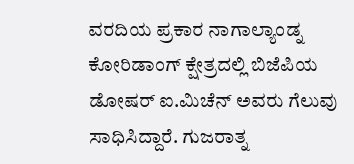ವರದಿಯ ಪ್ರಕಾರ ನಾಗಾಲ್ಯಾಂಡ್ನ ಕೋರಿಡಾಂಗ್ ಕ್ಷೇತ್ರದಲ್ಲಿ ಬಿಜೆಪಿಯ ಡೋಷರ್ ಐ.ಮಿಚೆನ್ ಅವರು ಗೆಲುವು ಸಾಧಿಸಿದ್ದಾರೆ. ಗುಜರಾತ್ನ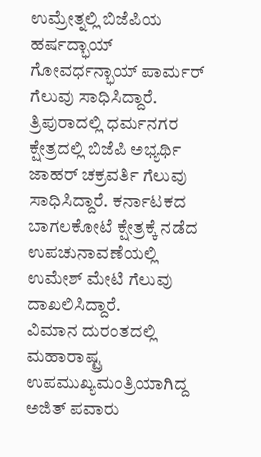ಉಮ್ರೇತ್ನಲ್ಲಿ ಬಿಜೆಪಿಯ ಹರ್ಷದ್ಭಾಯ್ ಗೋವರ್ಧನ್ಭಾಯ್ ಪಾರ್ಮರ್ ಗೆಲುವು ಸಾಧಿಸಿದ್ದಾರೆ.
ತ್ರಿಪುರಾದಲ್ಲಿ ಧರ್ಮನಗರ ಕ್ಷೇತ್ರದಲ್ಲಿ ಬಿಜೆಪಿ ಅಭ್ಯರ್ಥಿ ಜಾಹರ್ ಚಕ್ರವರ್ತಿ ಗೆಲುವು ಸಾಧಿಸಿದ್ದಾರೆ. ಕರ್ನಾಟಕದ ಬಾಗಲಕೋಟೆ ಕ್ಷೇತ್ರಕ್ಕೆ ನಡೆದ ಉಪಚುನಾವಣೆಯಲ್ಲಿ ಉಮೇಶ್ ಮೇಟಿ ಗೆಲುವು ದಾಖಲಿಸಿದ್ದಾರೆ.
ವಿಮಾನ ದುರಂತದಲ್ಲಿ ಮಹಾರಾಷ್ಟ್ರ ಉಪಮುಖ್ಯಮಂತ್ರಿಯಾಗಿದ್ದ ಅಜಿತ್ ಪವಾರು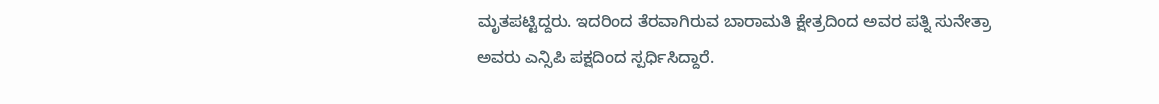ಮೃತಪಟ್ಟಿದ್ದರು. ಇದರಿಂದ ತೆರವಾಗಿರುವ ಬಾರಾಮತಿ ಕ್ಷೇತ್ರದಿಂದ ಅವರ ಪತ್ನಿ ಸುನೇತ್ರಾ ಅವರು ಎನ್ಸಿಪಿ ಪಕ್ಷದಿಂದ ಸ್ಪರ್ಧಿಸಿದ್ದಾರೆ.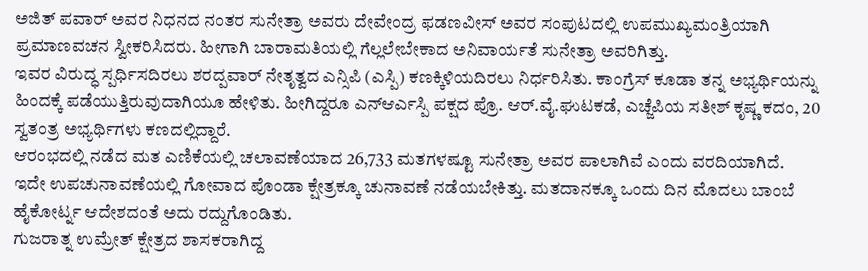ಅಜಿತ್ ಪವಾರ್ ಅವರ ನಿಧನದ ನಂತರ ಸುನೇತ್ರಾ ಅವರು ದೇವೇಂದ್ರ ಫಡಣವೀಸ್ ಅವರ ಸಂಪುಟದಲ್ಲಿ ಉಪಮುಖ್ಯಮಂತ್ರಿಯಾಗಿ ಪ್ರಮಾಣವಚನ ಸ್ವೀಕರಿಸಿದರು. ಹೀಗಾಗಿ ಬಾರಾಮತಿಯಲ್ಲಿ ಗೆಲ್ಲಲೇಬೇಕಾದ ಅನಿವಾರ್ಯತೆ ಸುನೇತ್ರಾ ಅವರಿಗಿತ್ತು.
ಇವರ ವಿರುದ್ಧ ಸ್ಪರ್ಧಿಸದಿರಲು ಶರದ್ಪವಾರ್ ನೇತೃತ್ವದ ಎನ್ಸಿಪಿ (ಎಸ್ಪಿ) ಕಣಕ್ಕಿಳಿಯದಿರಲು ನಿರ್ಧರಿಸಿತು. ಕಾಂಗ್ರೆಸ್ ಕೂಡಾ ತನ್ನ ಅಭ್ಯರ್ಥಿಯನ್ನು ಹಿಂದಕ್ಕೆ ಪಡೆಯುತ್ತಿರುವುದಾಗಿಯೂ ಹೇಳಿತು. ಹೀಗಿದ್ದರೂ ಎನ್ಆರ್ಎಸ್ಪಿ ಪಕ್ಷದ ಪ್ರೊ. ಆರ್.ವೈ.ಘುಟಕಡೆ, ಎಚ್ಜೆಪಿಯ ಸತೀಶ್ ಕೃಷ್ಣ ಕದಂ, 20 ಸ್ವತಂತ್ರ ಅಭ್ಯರ್ಥಿಗಳು ಕಣದಲ್ಲಿದ್ದಾರೆ.
ಆರಂಭದಲ್ಲಿ ನಡೆದ ಮತ ಎಣಿಕೆಯಲ್ಲಿ ಚಲಾವಣೆಯಾದ 26,733 ಮತಗಳಷ್ಟೂ ಸುನೇತ್ರಾ ಅವರ ಪಾಲಾಗಿವೆ ಎಂದು ವರದಿಯಾಗಿದೆ.
ಇದೇ ಉಪಚುನಾವಣೆಯಲ್ಲಿ ಗೋವಾದ ಪೊಂಡಾ ಕ್ಷೇತ್ರಕ್ಕೂ ಚುನಾವಣೆ ನಡೆಯಬೇಕಿತ್ತು. ಮತದಾನಕ್ಕೂ ಒಂದು ದಿನ ಮೊದಲು ಬಾಂಬೆ ಹೈಕೋರ್ಟ್ನ ಆದೇಶದಂತೆ ಅದು ರದ್ದುಗೊಂಡಿತು.
ಗುಜರಾತ್ನ ಉಮ್ರೇತ್ ಕ್ಷೇತ್ರದ ಶಾಸಕರಾಗಿದ್ದ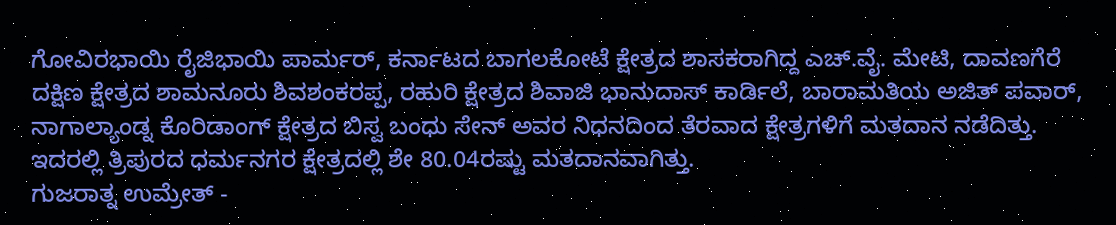ಗೋವಿರಭಾಯಿ ರೈಜಿಭಾಯಿ ಪಾರ್ಮರ್, ಕರ್ನಾಟದ ಬಾಗಲಕೋಟೆ ಕ್ಷೇತ್ರದ ಶಾಸಕರಾಗಿದ್ದ ಎಚ್.ವೈ. ಮೇಟಿ, ದಾವಣಗೆರೆ ದಕ್ಷಿಣ ಕ್ಷೇತ್ರದ ಶಾಮನೂರು ಶಿವಶಂಕರಪ್ಪ, ರಹುರಿ ಕ್ಷೇತ್ರದ ಶಿವಾಜಿ ಭಾನುದಾಸ್ ಕಾರ್ಡಿಲೆ, ಬಾರಾಮತಿಯ ಅಜಿತ್ ಪವಾರ್, ನಾಗಾಲ್ಯಾಂಡ್ನ ಕೊರಿಡಾಂಗ್ ಕ್ಷೇತ್ರದ ಬಿಸ್ವ ಬಂಧು ಸೇನ್ ಅವರ ನಿಧನದಿಂದ ತೆರವಾದ ಕ್ಷೇತ್ರಗಳಿಗೆ ಮತದಾನ ನಡೆದಿತ್ತು.
ಇದರಲ್ಲಿ ತ್ರಿಪುರದ ಧರ್ಮನಗರ ಕ್ಷೇತ್ರದಲ್ಲಿ ಶೇ 80.04ರಷ್ಟು ಮತದಾನವಾಗಿತ್ತು.
ಗುಜರಾತ್ನ ಉಮ್ರೇತ್ -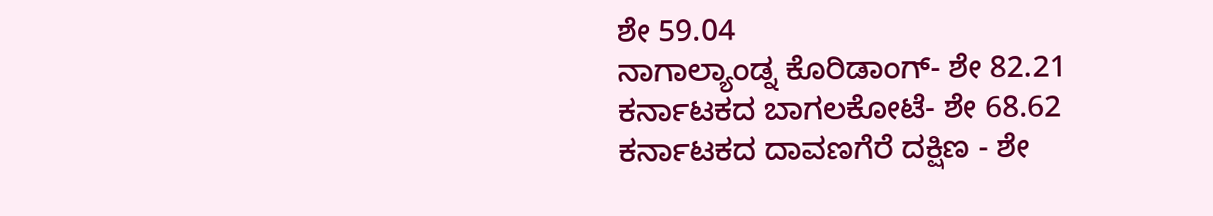ಶೇ 59.04
ನಾಗಾಲ್ಯಾಂಡ್ನ ಕೊರಿಡಾಂಗ್- ಶೇ 82.21
ಕರ್ನಾಟಕದ ಬಾಗಲಕೋಟೆ- ಶೇ 68.62
ಕರ್ನಾಟಕದ ದಾವಣಗೆರೆ ದಕ್ಷಿಣ - ಶೇ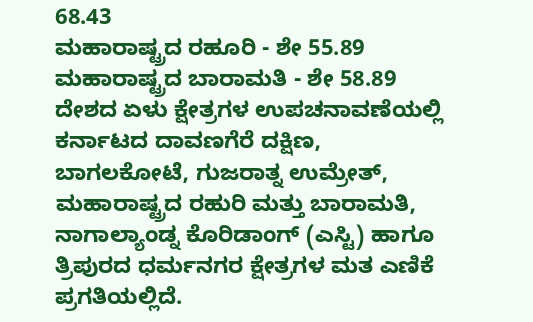68.43
ಮಹಾರಾಷ್ಟ್ರದ ರಹೂರಿ - ಶೇ 55.89
ಮಹಾರಾಷ್ಟ್ರದ ಬಾರಾಮತಿ - ಶೇ 58.89
ದೇಶದ ಏಳು ಕ್ಷೇತ್ರಗಳ ಉಪಚನಾವಣೆಯಲ್ಲಿ ಕರ್ನಾಟದ ದಾವಣಗೆರೆ ದಕ್ಷಿಣ, ಬಾಗಲಕೋಟೆ, ಗುಜರಾತ್ನ ಉಮ್ರೇತ್, ಮಹಾರಾಷ್ಟ್ರದ ರಹುರಿ ಮತ್ತು ಬಾರಾಮತಿ, ನಾಗಾಲ್ಯಾಂಡ್ನ ಕೊರಿಡಾಂಗ್ (ಎಸ್ಟಿ) ಹಾಗೂ ತ್ರಿಪುರದ ಧರ್ಮನಗರ ಕ್ಷೇತ್ರಗಳ ಮತ ಎಣಿಕೆ ಪ್ರಗತಿಯಲ್ಲಿದೆ.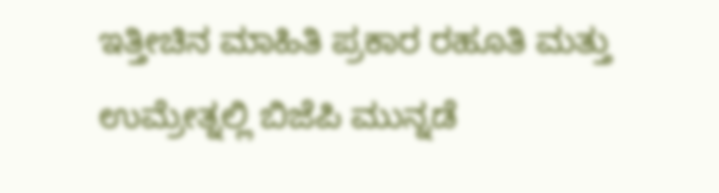ಇತ್ತೀಚಿನ ಮಾಹಿತಿ ಪ್ರಕಾರ ರಹೂತಿ ಮತ್ತು ಉಮ್ರೇತ್ನಲ್ಲಿ ಬಿಜೆಪಿ ಮುನ್ನಡೆ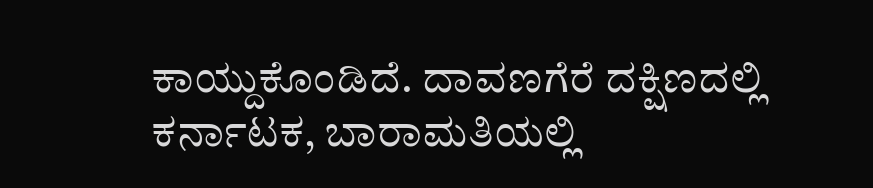ಕಾಯ್ದುಕೊಂಡಿದೆ. ದಾವಣಗೆರೆ ದಕ್ಷಿಣದಲ್ಲಿ ಕರ್ನಾಟಕ, ಬಾರಾಮತಿಯಲ್ಲಿ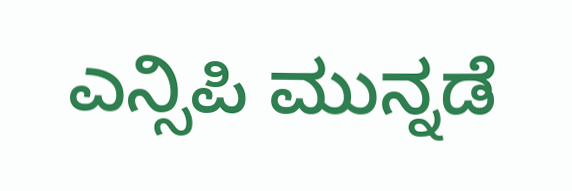ಎನ್ಸಿಪಿ ಮುನ್ನಡೆ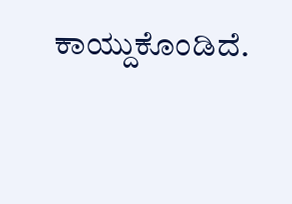ಕಾಯ್ದುಕೊಂಡಿದೆ.